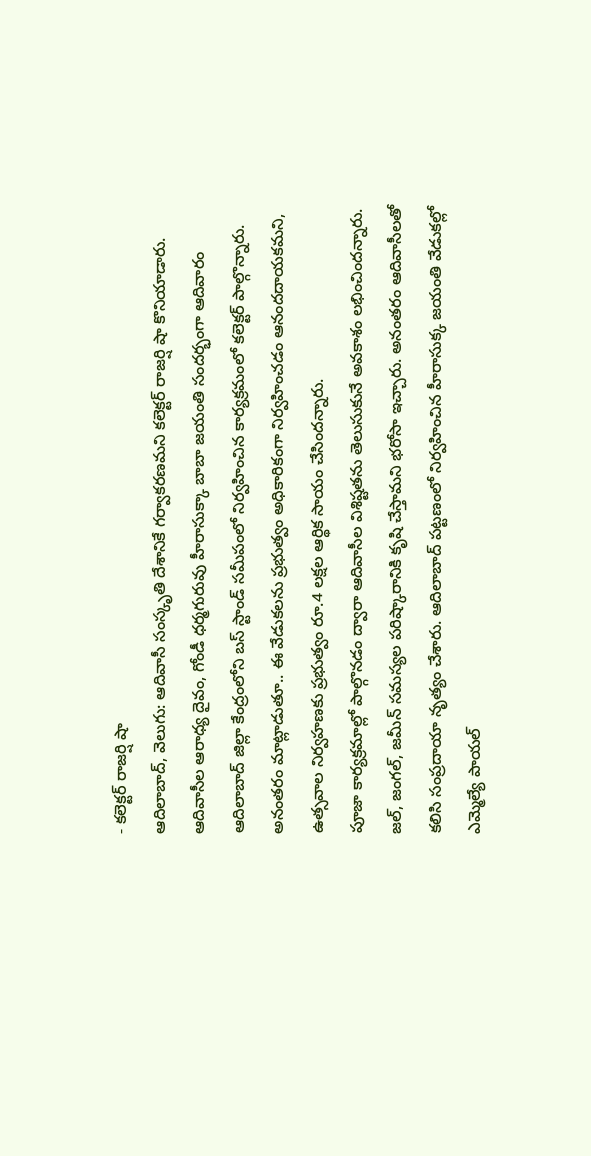- కలెక్టర్ రాజర్షి షా
ఆదిలాబాద్, వెలుగు: ఆదివాసీ సంస్కృతి దేశానికే గర్వాకరణమని కలెక్టర్ రాజర్షి షా కొనియాడారు. ఆదివాసీల ఆరాధ్య దైవం, గోండీ ధర్మగురువు హీరాసుక్కా బాబా జయంతి సందర్భంగా ఆదివారం ఆదిలాబాద్ జిల్లా కేంద్రంలోని బస్ స్టాండ్ సమీపంలో నిర్వహించిన కార్యక్రమంలో కలెక్టర్ పాల్గొన్నారు. అనంతరం మాట్లాడుతూ.. ఈ వేడుకలను ప్రభుత్వం అధికారికంగా నిర్వహించడం ఆనందదాయకమని, ఉత్సవాల నిర్వహణకు ప్రభుత్వం రూ.4 లక్షల ఆర్థిక సాయం చేసిందన్నారు.
పూజా కార్యక్రమాల్లో పాల్గొనడం ద్వారా ఆదివాసీల విశిష్టతను తెలుసుకునే అవకాశం లభించిందన్నారు. జల్, జంగల్, జమీన్ సమస్యల పరిష్కారానికి కృషి చేస్తామని భరోసా ఇచ్చారు. అనంతరం ఆదివాసీలతో కలిసి సంప్రదాయా నృత్యం చేశారు. ఆదిలాబాద్ పట్టణంలో నిర్వహించిన హీరాసుక్క జయంతి వేడుకల్లో ఎమ్మెల్యే పాయల్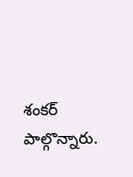శంకర్ పాల్గొన్నారు.